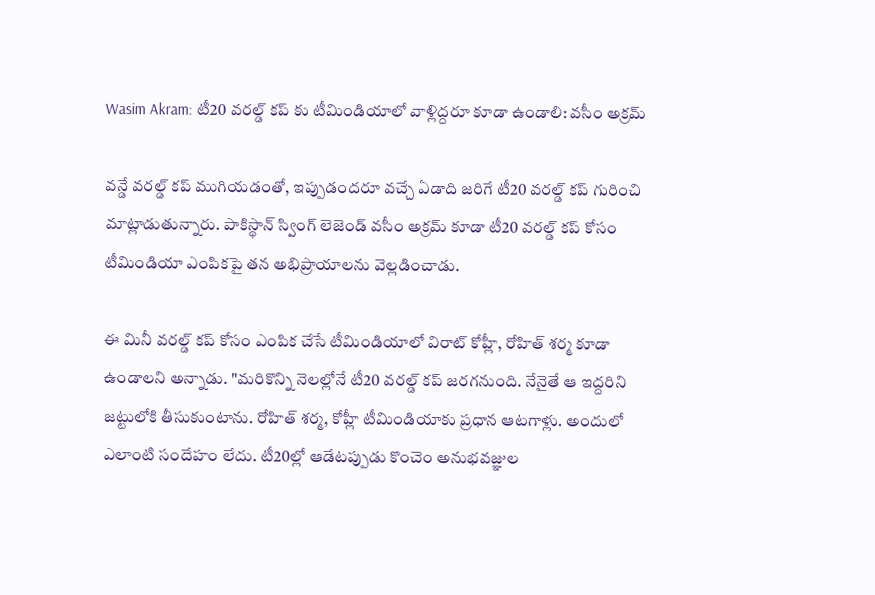Wasim Akram: టీ20 వరల్డ్ కప్ కు టీమిండియాలో వాళ్లిద్దరూ కూడా ఉండాలి: వసీం అక్రమ్

వన్డే వరల్డ్ కప్ ముగియడంతో, ఇప్పుడందరూ వచ్చే ఏడాది జరిగే టీ20 వరల్డ్ కప్ గురించి మాట్లాడుతున్నారు. పాకిస్థాన్ స్వింగ్ లెజెండ్ వసీం అక్రమ్ కూడా టీ20 వరల్డ్ కప్ కోసం టీమిండియా ఎంపికపై తన అభిప్రాయాలను వెల్లడించాడు.

ఈ మినీ వరల్డ్ కప్ కోసం ఎంపిక చేసే టీమిండియాలో విరాట్ కోహ్లీ, రోహిత్ శర్మ కూడా ఉండాలని అన్నాడు. "మరికొన్ని నెలల్లోనే టీ20 వరల్డ్ కప్ జరగనుంది. నేనైతే ఆ ఇద్దరిని జట్టులోకి తీసుకుంటాను. రోహిత్ శర్మ, కోహ్లీ టీమిండియాకు ప్రధాన ఆటగాళ్లు. అందులో ఎలాంటి సందేహం లేదు. టీ20ల్లో ఆడేటప్పుడు కొంచెం అనుభవజ్ఞుల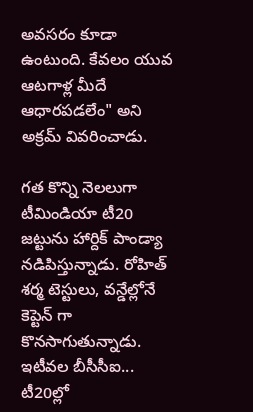అవసరం కూడా ఉంటుంది. కేవలం యువ ఆటగాళ్ల మీదే ఆధారపడలేం" అని అక్రమ్ వివరించాడు.

గత కొన్ని నెలలుగా టీమిండియా టీ20 జట్టును హార్దిక్ పాండ్యా నడిపిస్తున్నాడు. రోహిత్ శర్మ టెస్టులు, వన్డేల్లోనే కెప్టెన్ గా కొనసాగుతున్నాడు. ఇటీవల బీసీసీఐ... టీ20ల్లో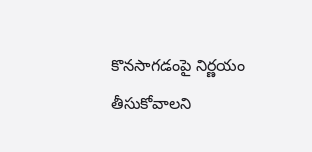కొనసాగడంపై నిర్ణయం తీసుకోవాలని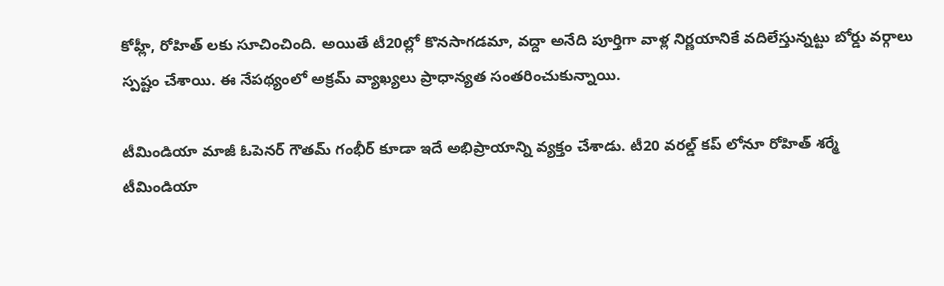కోహ్లీ, రోహిత్ లకు సూచించింది. అయితే టీ20ల్లో కొనసాగడమా, వద్దా అనేది పూర్తిగా వాళ్ల నిర్ణయానికే వదిలేస్తున్నట్టు బోర్డు వర్గాలు స్పష్టం చేశాయి. ఈ నేపథ్యంలో అక్రమ్ వ్యాఖ్యలు ప్రాధాన్యత సంతరించుకున్నాయి.

టీమిండియా మాజీ ఓపెనర్ గౌతమ్ గంభీర్ కూడా ఇదే అభిప్రాయాన్ని వ్యక్తం చేశాడు. టీ20 వరల్డ్ కప్ లోనూ రోహిత్ శర్మే టీమిండియా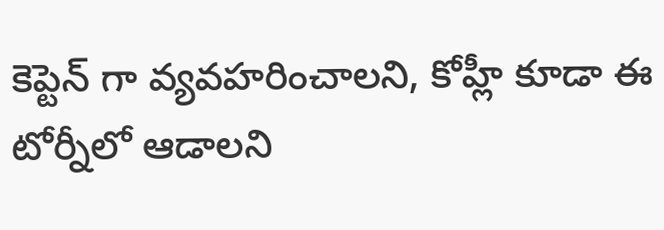కెప్టెన్ గా వ్యవహరించాలని, కోహ్లీ కూడా ఈ టోర్నీలో ఆడాలని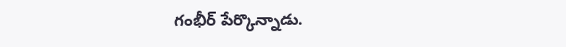గంభీర్ పేర్కొన్నాడు.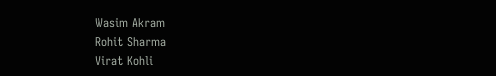Wasim Akram
Rohit Sharma
Virat Kohli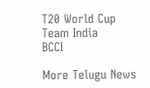T20 World Cup
Team India
BCCI

More Telugu News